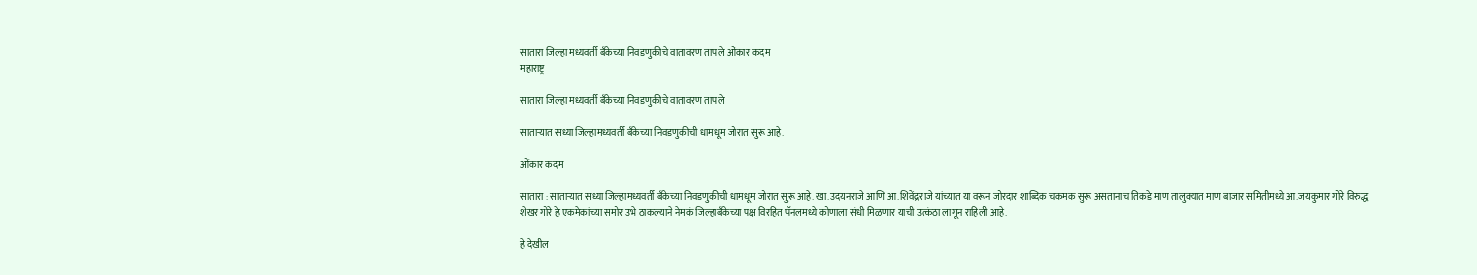सातारा जिल्हा मध्यवर्ती बँकेच्या निवडणुकीचे वातावरण तापले ओंकार कदम
महाराष्ट्र

सातारा जिल्हा मध्यवर्ती बँकेच्या निवडणुकीचे वातावरण तापले

साताऱ्यात सध्या जिल्हामध्यवर्ती बँकेच्या निवडणुकीची धामधूम जोरात सुरू आहे.

ओंकार कदम

सातारा : साताऱ्यात सध्या जिल्हामध्यवर्ती बँकेच्या निवडणुकीची धामधूम जोरात सुरू आहे. खा.उदयनराजे आणि आ.शिवेंद्रराजे यांच्यात या वरून जोरदार शाब्दिक चकमक सुरू असतानाच तिकडे माण तालुक्यात माण बाजार समितीमध्ये आ.जयकुमार गोरे विरुद्ध शेखर गोरे हे एकमेकांच्या समोर उभे ठाकल्याने नेमकं जिल्हाबँकेच्या पक्ष विरहित पॅनलमध्ये कोणाला संधी मिळणार याची उत्कंठा लागून राहिली आहे.

हे देखील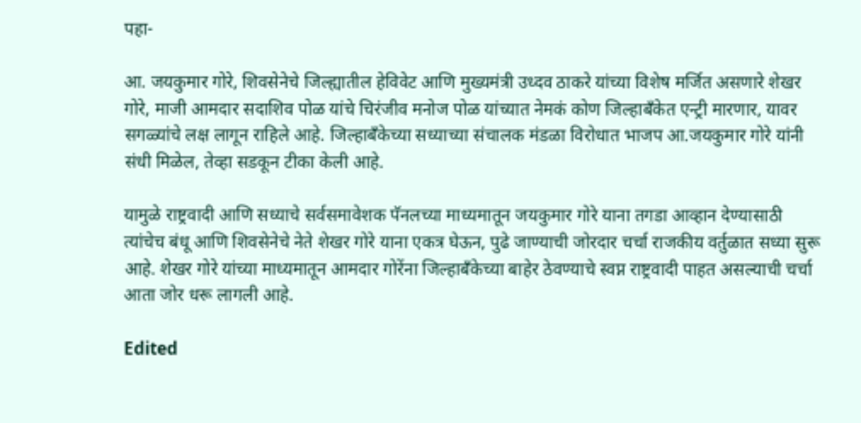पहा-

आ. जयकुमार गोरे, शिवसेनेचे जिल्ह्यातील हेविवेट आणि मुख्यमंत्री उध्दव ठाकरे यांच्या विशेष मर्जित असणारे शेखर गोरे, माजी आमदार सदाशिव पोळ यांचे चिरंजीव मनोज पोळ यांच्यात नेमकं कोण जिल्हाबँकेत एन्ट्री मारणार, यावर सगळ्यांचे लक्ष लागून राहिले आहे. जिल्हाबँकेच्या सध्याच्या संचालक मंडळा विरोधात भाजप आ.जयकुमार गोरे यांनी संधी मिळेल, तेव्हा सडकून टीका केली आहे.

यामुळे राष्ट्रवादी आणि सध्याचे सर्वसमावेशक पॅनलच्या माध्यमातून जयकुमार गोरे याना तगडा आव्हान देण्यासाठी त्यांचेच बंधू आणि शिवसेनेचे नेते शेखर गोरे याना एकत्र घेऊन, पुढे जाण्याची जोरदार चर्चा राजकीय वर्तुळात सध्या सुरू आहे. शेखर गोरे यांच्या माध्यमातून आमदार गोरेंना जिल्हाबँकेच्या बाहेर ठेवण्याचे स्वप्न राष्ट्रवादी पाहत असल्याची चर्चा आता जोर धरू लागली आहे.

Edited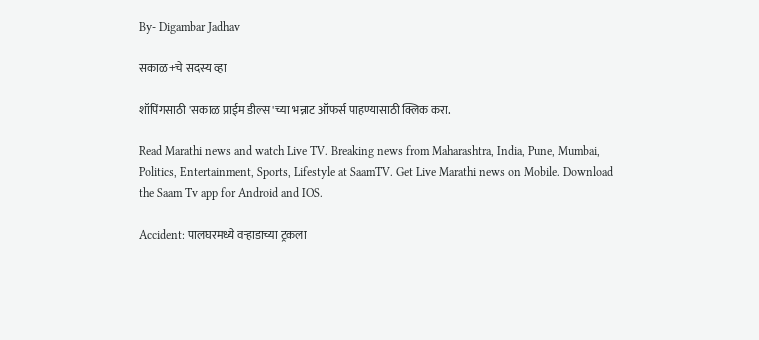By- Digambar Jadhav

सकाळ+चे सदस्य व्हा

शॉपिंगसाठी 'सकाळ प्राईम डील्स'च्या भन्नाट ऑफर्स पाहण्यासाठी क्लिक करा.

Read Marathi news and watch Live TV. Breaking news from Maharashtra, India, Pune, Mumbai, Politics, Entertainment, Sports, Lifestyle at SaamTV. Get Live Marathi news on Mobile. Download the Saam Tv app for Android and IOS.

Accident: पालघरमध्ये वऱ्हाडाच्या ट्रकला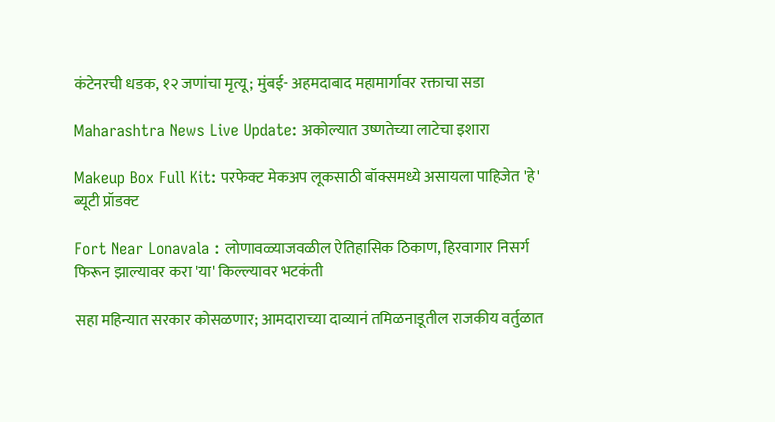कंटेनरची धडक, १२ जणांचा मृत्यू; मुंबई- अहमदाबाद महामार्गावर रक्ताचा सडा

Maharashtra News Live Update: अकोल्यात उष्णतेच्या लाटेचा इशारा

Makeup Box Full Kit: परफेक्ट मेकअप लूकसाठी बॉक्समध्ये असायला पाहिजेत 'हे' ब्यूटी प्रॉडक्ट

Fort Near Lonavala : लोणावळ्याजवळील ऐतिहासिक ठिकाण, हिरवागार निसर्ग फिरून झाल्यावर करा 'या' किल्ल्यावर भटकंती

सहा महिन्यात सरकार कोसळणार; आमदाराच्या दाव्यानं तमिळनाडूतील राजकीय वर्तुळात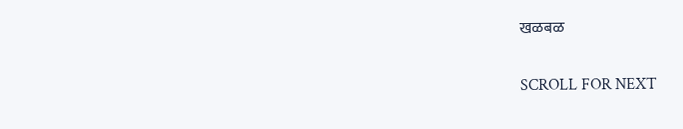खळबळ

SCROLL FOR NEXT